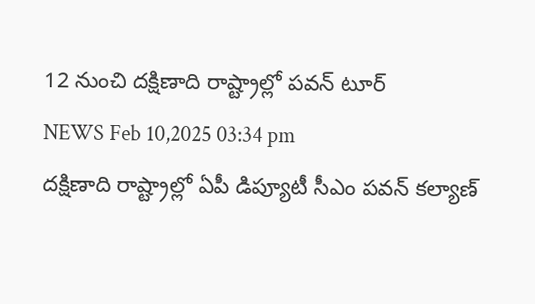12 నుంచి దక్షిణాది రాష్ట్రాల్లో పవన్ టూర్
NEWS Feb 10,2025 03:34 pm
దక్షిణాది రాష్ట్రాల్లో ఏపీ డిప్యూటీ సీఎం పవన్ కల్యాణ్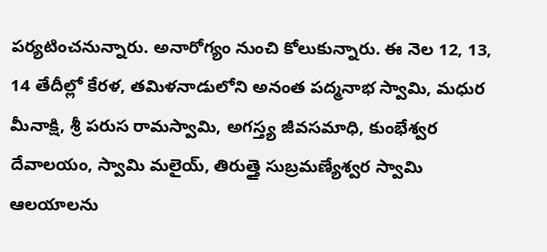పర్యటించనున్నారు. అనారోగ్యం నుంచి కోలుకున్నారు. ఈ నెల 12, 13, 14 తేదీల్లో కేరళ, తమిళనాడులోని అనంత పద్మనాభ స్వామి, మధుర మీనాక్షి, శ్రీ పరుస రామస్వామి, అగస్త్య జీవసమాధి, కుంభేశ్వర దేవాలయం, స్వామి మలైయ్, తిరుత్తై సుబ్రమణ్యేశ్వర స్వామి ఆలయాలను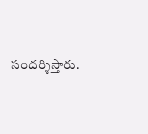సందర్శిస్తారు.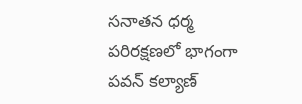సనాతన ధర్మ పరిరక్షణలో భాగంగా పవన్ కల్యాణ్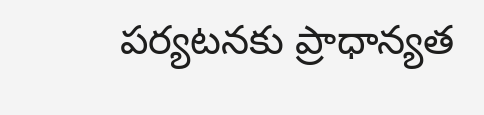పర్యటనకు ప్రాధాన్యత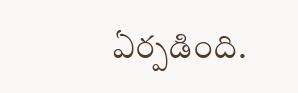ఏర్పడింది.